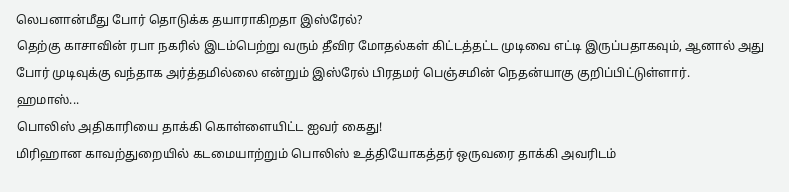லெபனான்மீது போர் தொடுக்க தயாராகிறதா இஸ்ரேல்?
தெற்கு காசாவின் ரபா நகரில் இடம்பெற்று வரும் தீவிர மோதல்கள் கிட்டத்தட்ட முடிவை எட்டி இருப்பதாகவும், ஆனால் அது போர் முடிவுக்கு வந்தாக அர்த்தமில்லை என்றும் இஸ்ரேல் பிரதமர் பெஞ்சமின் நெதன்யாகு குறிப்பிட்டுள்ளார்.
ஹமாஸ்...
பொலிஸ் அதிகாரியை தாக்கி கொள்ளையிட்ட ஐவர் கைது!
மிரிஹான காவற்துறையில் கடமையாற்றும் பொலிஸ் உத்தியோகத்தர் ஒருவரை தாக்கி அவரிடம்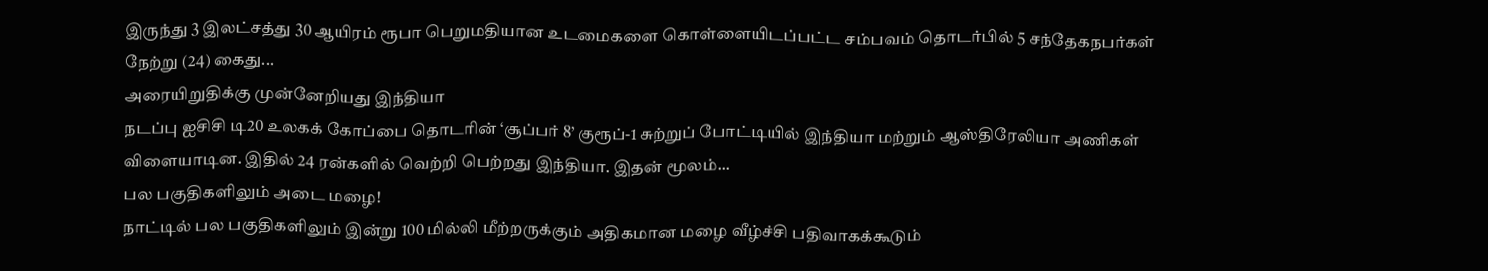இருந்து 3 இலட்சத்து 30 ஆயிரம் ரூபா பெறுமதியான உடமைகளை கொள்ளையிடப்பட்ட சம்பவம் தொடர்பில் 5 சந்தேகநபர்கள் நேற்று (24) கைது...
அரையிறுதிக்கு முன்னேறியது இந்தியா
நடப்பு ஐசிசி டி20 உலகக் கோப்பை தொடரின் ‘சூப்பர் 8’ குரூப்-1 சுற்றுப் போட்டியில் இந்தியா மற்றும் ஆஸ்திரேலியா அணிகள் விளையாடின. இதில் 24 ரன்களில் வெற்றி பெற்றது இந்தியா. இதன் மூலம்...
பல பகுதிகளிலும் அடை மழை!
நாட்டில் பல பகுதிகளிலும் இன்று 100 மில்லி மீற்றருக்கும் அதிகமான மழை வீழ்ச்சி பதிவாகக்கூடும்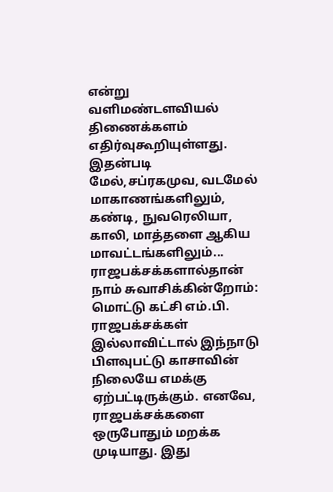என்று வளிமண்டளவியல் திணைக்களம் எதிர்வுகூறியுள்ளது.
இதன்படி மேல்,சப்ரகமுவ, வடமேல் மாகாணங்களிலும், கண்டி, நுவரெலியா, காலி, மாத்தளை ஆகிய மாவட்டங்களிலும்...
ராஜபக்சக்களால்தான் நாம் சுவாசிக்கின்றோம்: மொட்டு கட்சி எம்.பி.
ராஜபக்சக்கள் இல்லாவிட்டால் இந்நாடு பிளவுபட்டு காசாவின் நிலையே எமக்கு ஏற்பட்டிருக்கும். எனவே, ராஜபக்சக்களை ஒருபோதும் மறக்க முடியாது. இது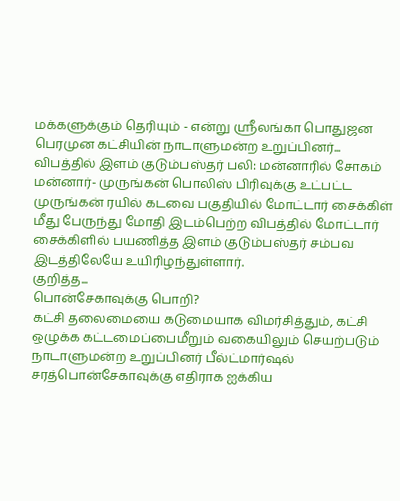மக்களுக்கும் தெரியும் - என்று ஸ்ரீலங்கா பொதுஜன பெரமுன கட்சியின் நாடாளுமன்ற உறுப்பினர்...
விபத்தில் இளம் குடும்பஸ்தர் பலி: மன்னாரில் சோகம்
மன்னார்- முருங்கன் பொலிஸ் பிரிவுக்கு உட்பட்ட முருங்கன் ரயில் கடவை பகுதியில் மோட்டார் சைக்கிள் மீது பேருந்து மோதி இடம்பெற்ற விபத்தில் மோட்டார் சைக்கிளில் பயணித்த இளம் குடும்பஸ்தர் சம்பவ இடத்திலேயே உயிரிழந்துள்ளார்.
குறித்த...
பொன்சேகாவுக்கு பொறி?
கட்சி தலைமையை கடுமையாக விமர்சித்தும், கட்சி ஒழுக்க கட்டமைப்பைமீறும் வகையிலும் செயற்படும் நாடாளுமன்ற உறுப்பினர் பீல்ட்மார்ஷல் சரத்பொன்சேகாவுக்கு எதிராக ஐக்கிய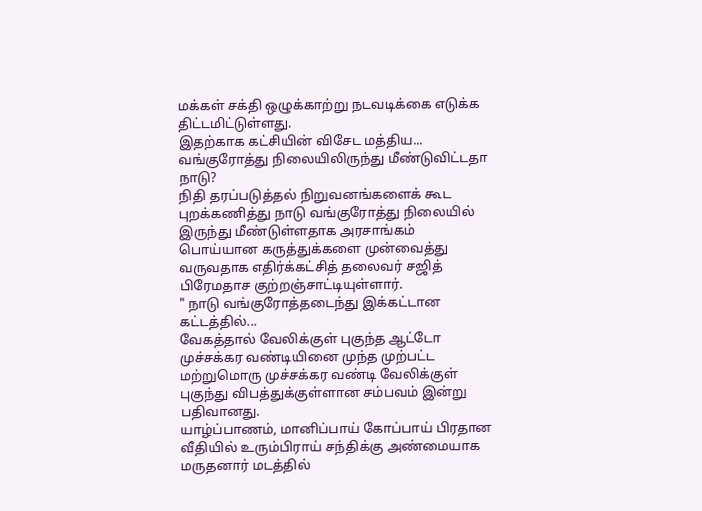மக்கள் சக்தி ஒழுக்காற்று நடவடிக்கை எடுக்க திட்டமிட்டுள்ளது.
இதற்காக கட்சியின் விசேட மத்திய...
வங்குரோத்து நிலையிலிருந்து மீண்டுவிட்டதா நாடு?
நிதி தரப்படுத்தல் நிறுவனங்களைக் கூட புறக்கணித்து நாடு வங்குரோத்து நிலையில் இருந்து மீண்டுள்ளதாக அரசாங்கம் பொய்யான கருத்துக்களை முன்வைத்து வருவதாக எதிர்க்கட்சித் தலைவர் சஜித் பிரேமதாச குற்றஞ்சாட்டியுள்ளார்.
" நாடு வங்குரோத்தடைந்து இக்கட்டான கட்டத்தில்...
வேகத்தால் வேலிக்குள் புகுந்த ஆட்டோ
முச்சக்கர வண்டியினை முந்த முற்பட்ட மற்றுமொரு முச்சக்கர வண்டி வேலிக்குள் புகுந்து விபத்துக்குள்ளான சம்பவம் இன்று பதிவானது.
யாழ்ப்பாணம், மானிப்பாய் கோப்பாய் பிரதான வீதியில் உரும்பிராய் சந்திக்கு அண்மையாக மருதனார் மடத்தில்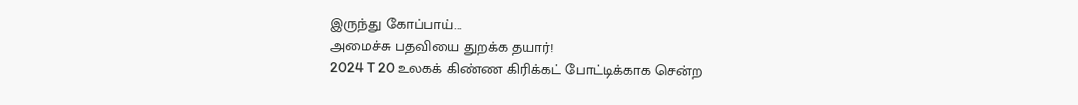இருந்து கோப்பாய்...
அமைச்சு பதவியை துறக்க தயார்!
2024 T 20 உலகக் கிண்ண கிரிக்கட் போட்டிக்காக சென்ற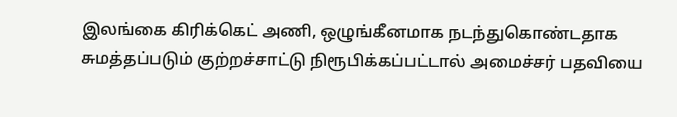இலங்கை கிரிக்கெட் அணி, ஒழுங்கீனமாக நடந்துகொண்டதாக சுமத்தப்படும் குற்றச்சாட்டு நிரூபிக்கப்பட்டால் அமைச்சர் பதவியை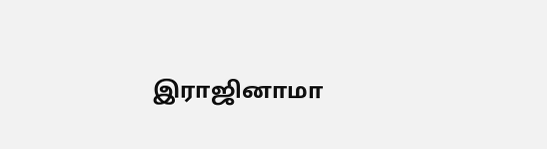இராஜினாமா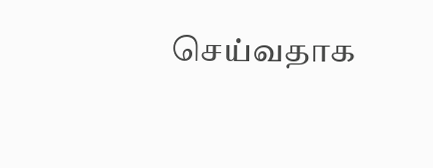செய்வதாக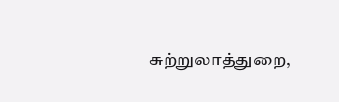சுற்றுலாத்துறை,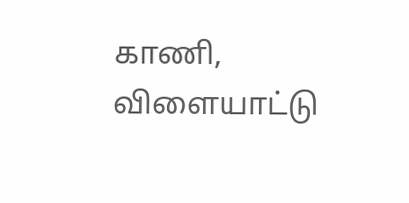காணி, விளையாட்டு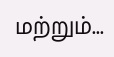மற்றும்...